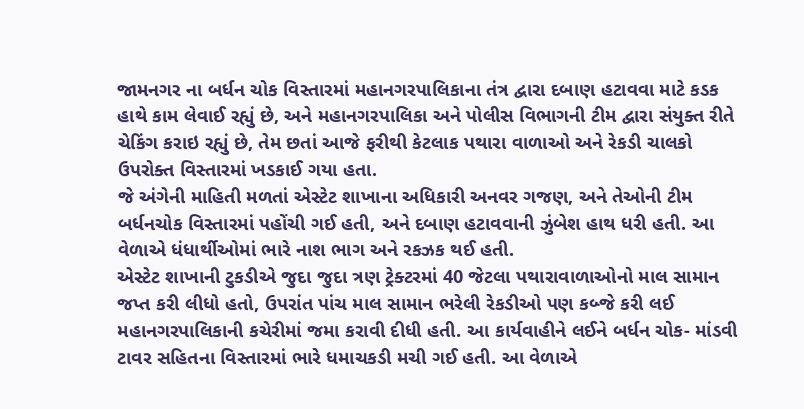જામનગર ના બર્ધન ચોક વિસ્તારમાં મહાનગરપાલિકાના તંત્ર દ્વારા દબાણ હટાવવા માટે કડક હાથે કામ લેવાઈ રહ્યું છે, અને મહાનગરપાલિકા અને પોલીસ વિભાગની ટીમ દ્વારા સંયુક્ત રીતે ચેકિંગ કરાઇ રહ્યું છે, તેમ છતાં આજે ફરીથી કેટલાક પથારા વાળાઓ અને રેકડી ચાલકો ઉપરોક્ત વિસ્તારમાં ખડકાઈ ગયા હતા.
જે અંગેની માહિતી મળતાં એસ્ટેટ શાખાના અધિકારી અનવર ગજણ, અને તેઓની ટીમ બર્ધનચોક વિસ્તારમાં પહોંચી ગઈ હતી, અને દબાણ હટાવવાની ઝુંબેશ હાથ ધરી હતી. આ વેળાએ ધંધાર્થીઓમાં ભારે નાશ ભાગ અને રકઝક થઈ હતી.
એસ્ટેટ શાખાની ટુકડીએ જુદા જુદા ત્રણ ટ્રેક્ટરમાં 40 જેટલા પથારાવાળાઓનો માલ સામાન જપ્ત કરી લીધો હતો, ઉપરાંત પાંચ માલ સામાન ભરેલી રેકડીઓ પણ કબ્જે કરી લઈ મહાનગરપાલિકાની કચેરીમાં જમા કરાવી દીધી હતી. આ કાર્યવાહીને લઈને બર્ધન ચોક- માંડવી ટાવર સહિતના વિસ્તારમાં ભારે ધમાચકડી મચી ગઈ હતી. આ વેળાએ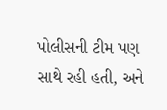પોલીસની ટીમ પણ સાથે રહી હતી, અને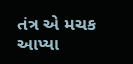તંત્ર એ મચક આપ્યા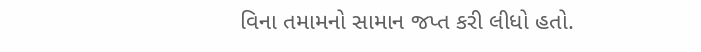વિના તમામનો સામાન જપ્ત કરી લીધો હતો.